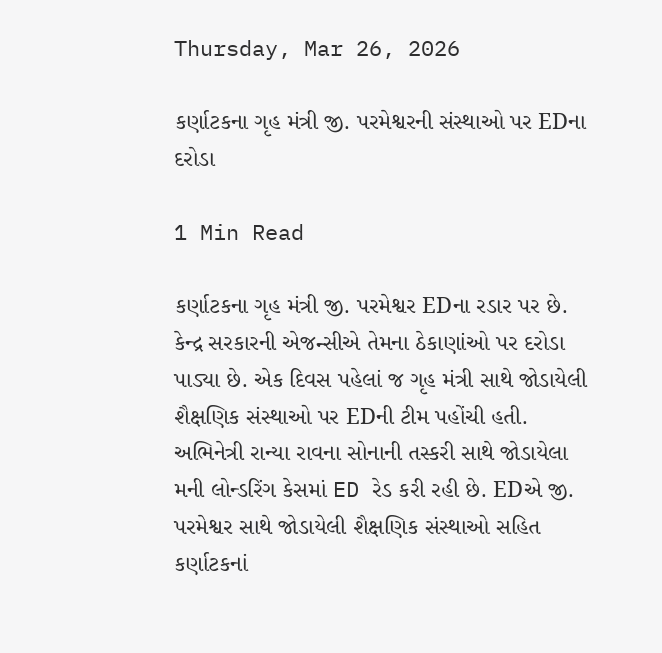Thursday, Mar 26, 2026

કર્ણાટકના ગૃહ મંત્રી જી. પરમેશ્વરની સંસ્થાઓ પર EDના દરોડા

1 Min Read

કર્ણાટકના ગૃહ મંત્રી જી. પરમેશ્વર EDના રડાર પર છે. કેન્દ્ર સરકારની એજન્સીએ તેમના ઠેકાણાંઓ પર દરોડા પાડ્યા છે. એક દિવસ પહેલાં જ ગૃહ મંત્રી સાથે જોડાયેલી શૈક્ષણિક સંસ્થાઓ પર EDની ટીમ પહોંચી હતી. અભિનેત્રી રાન્યા રાવના સોનાની તસ્કરી સાથે જોડાયેલા મની લોન્ડરિંગ કેસમાં ED રેડ કરી રહી છે. EDએ જી. પરમેશ્વર સાથે જોડાયેલી શૈક્ષણિક સંસ્થાઓ સહિત કર્ણાટકનાં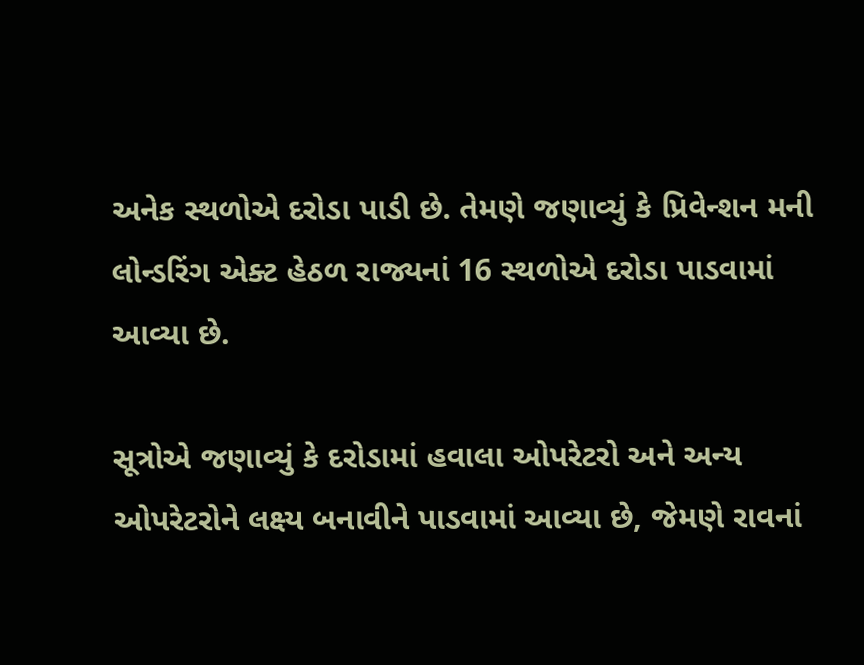અનેક સ્થળોએ દરોડા પાડી છે. તેમણે જણાવ્યું કે પ્રિવેન્શન મની લોન્ડરિંગ એક્ટ હેઠળ રાજ્યનાં 16 સ્થળોએ દરોડા પાડવામાં આવ્યા છે.

સૂત્રોએ જણાવ્યું કે દરોડામાં હવાલા ઓપરેટરો અને અન્ય ઓપરેટરોને લક્ષ્ય બનાવીને પાડવામાં આવ્યા છે, જેમણે રાવનાં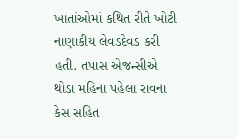ખાતાંઓમાં કથિત રીતે ખોટી નાણાકીય લેવડદેવડ કરી હતી. તપાસ એજન્સીએ થોડા મહિના પહેલા રાવના કેસ સહિત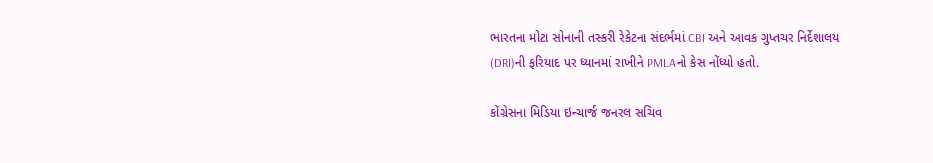ભારતના મોટા સોનાની તસ્કરી રેકેટના સંદર્ભમાં CBI અને આવક ગુપ્તચર નિર્દેશાલય (DRI)ની ફરિયાદ પર ધ્યાનમાં રાખીને PMLAનો કેસ નોંધ્યો હતો.

કોંગ્રેસના મિડિયા ઇન્ચાર્જ જનરલ સચિવ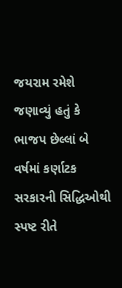જયરામ રમેશે જણાવ્યું હતું કે ભાજપ છેલ્લાં બે વર્ષમાં કર્ણાટક સરકારની સિદ્ધિઓથી સ્પષ્ટ રીતે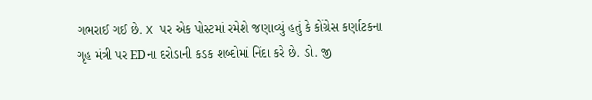ગભરાઈ ગઈ છે. X પર એક પોસ્ટમાં રમેશે જણાવ્યું હતું કે કોંગ્રેસ કર્ણાટકના ગૃહ મંત્રી પર EDના દરોડાની કડક શબ્દોમાં નિંદા કરે છે. ડો. જી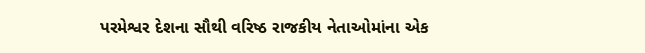પરમેશ્વર દેશના સૌથી વરિષ્ઠ રાજકીય નેતાઓમાંના એક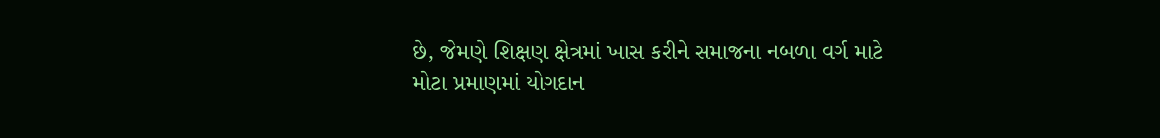છે, જેમણે શિક્ષણ ક્ષેત્રમાં ખાસ કરીને સમાજના નબળા વર્ગ માટે મોટા પ્રમાણમાં યોગદાન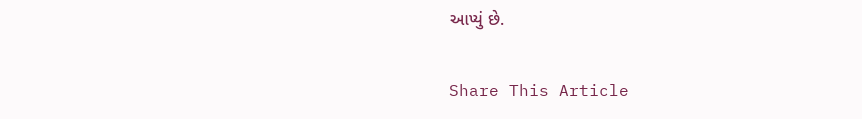આપ્યું છે.

Share This Article